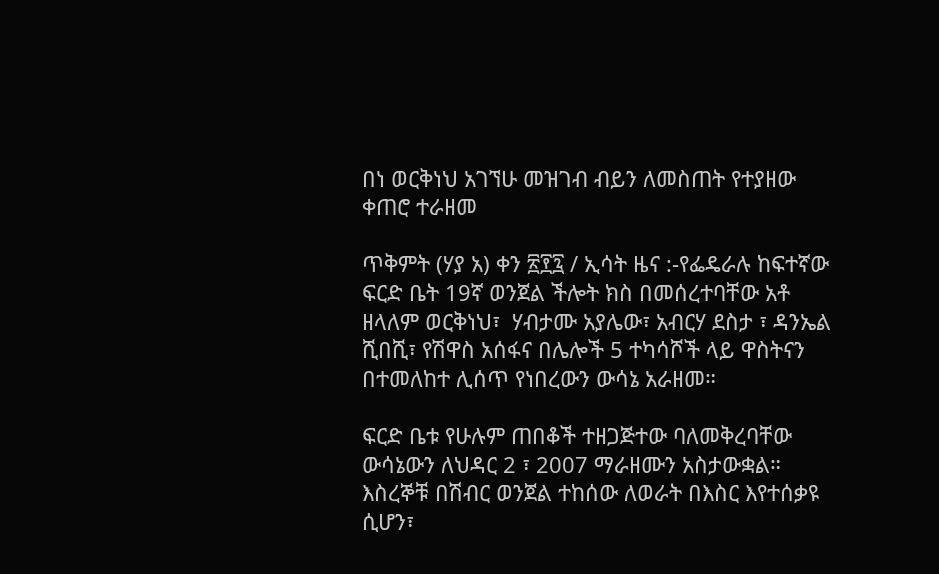በነ ወርቅነህ አገኘሁ መዝገብ ብይን ለመስጠት የተያዘው  ቀጠሮ ተራዘመ

ጥቅምት (ሃያ አ) ቀን ፳፻፯ / ኢሳት ዜና :-የፌዴራሉ ከፍተኛው ፍርድ ቤት 19ኛ ወንጀል ችሎት ክስ በመሰረተባቸው አቶ ዘላለም ወርቅነህ፣  ሃብታሙ አያሌው፣ አብርሃ ደስታ ፣ ዳንኤል ሺበሺ፣ የሽዋስ አሰፋና በሌሎች 5 ተካሳሾች ላይ ዋስትናን በተመለከተ ሊሰጥ የነበረውን ውሳኔ አራዘመ።

ፍርድ ቤቱ የሁሉም ጠበቆች ተዘጋጅተው ባለመቅረባቸው ውሳኔውን ለህዳር 2 ፣ 2007 ማራዘሙን አስታውቋል። እስረኞቹ በሽብር ወንጀል ተከሰው ለወራት በእስር እየተሰቃዩ ሲሆን፣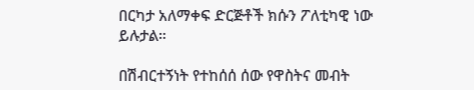በርካታ አለማቀፍ ድርጅቶች ክሱን ፖለቲካዊ ነው ይሉታል።

በሽብርተኝነት የተከሰሰ ሰው የዋስትና መብት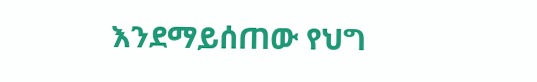እንደማይሰጠው የህግ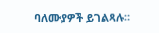ባለሙያዎች ይገልጻሉ።